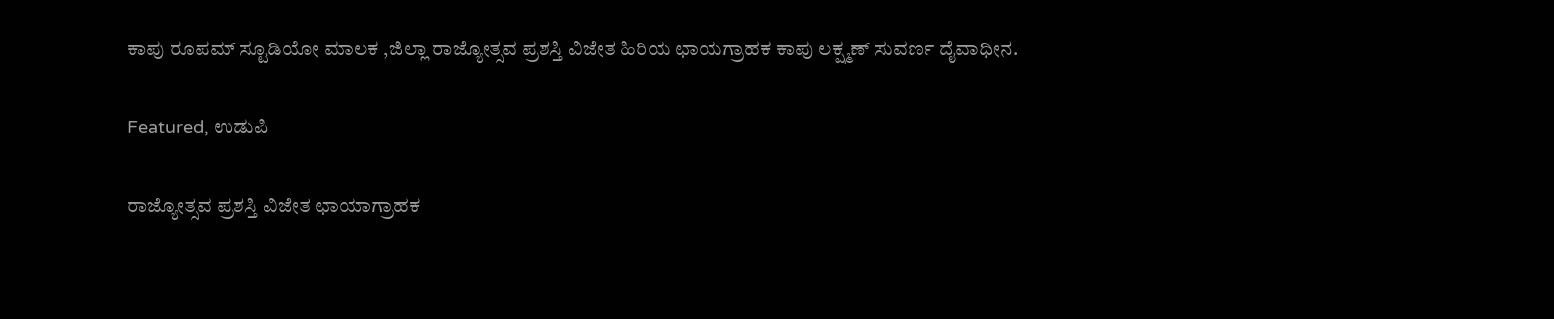ಕಾಪು ರೂಪಮ್ ಸ್ಟೂಡಿಯೋ ಮಾಲಕ ,ಜಿಲ್ಲಾ ರಾಜ್ಯೋತ್ಸವ ಪ್ರಶಸ್ತಿ ವಿಜೇತ ಹಿರಿಯ ಛಾಯಗ್ರಾಹಕ ಕಾಪು ಲಕ್ಷ್ಮಣ್ ಸುವರ್ಣ ದೈವಾಧೀನ.

Featured, ಉಡುಪಿ

ರಾಜ್ಯೋತ್ಸವ ಪ್ರಶಸ್ತಿ ವಿಜೇತ ಛಾಯಾಗ್ರಾಹಕ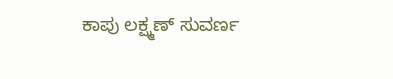ಕಾಪು ಲಕ್ಷ್ಮಣ್ ಸುವರ್ಣ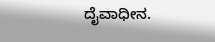ದೈವಾಧೀನ.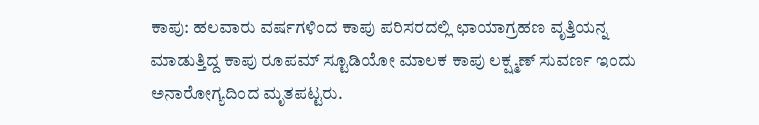ಕಾಪು: ಹಲವಾರು ವರ್ಷಗಳಿಂದ ಕಾಪು ಪರಿಸರದಲ್ಲಿ ಛಾಯಾಗ್ರಹಣ ವೃತ್ತಿಯನ್ನ ಮಾಡುತ್ತಿದ್ದ ಕಾಪು ರೂಪಮ್ ಸ್ಟೂಡಿಯೋ ಮಾಲಕ‌ ಕಾಪು ಲಕ್ಷ್ಮಣ್ ಸುವರ್ಣ ಇಂದು ಅನಾರೋಗ್ಯದಿಂದ ಮೃತಪಟ್ಟರು.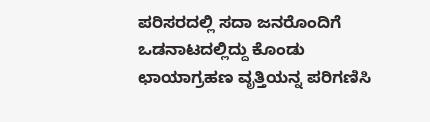ಪರಿಸರದಲ್ಲಿ ಸದಾ ಜನರೊಂದಿಗೆ ಒಡನಾಟದಲ್ಲಿದ್ದು ಕೊಂಡು ಛಾಯಾಗ್ರಹಣ ವೃತ್ತಿಯನ್ನ ಪರಿಗಣಿಸಿ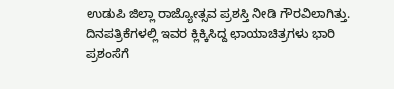ಉಡುಪಿ ಜಿಲ್ಲಾ ರಾಜ್ಯೋತ್ಸವ ಪ್ರಶಸ್ತಿ ನೀಡಿ ಗೌರವಿಲಾಗಿತ್ತು.
ದಿನಪತ್ರಿಕೆಗಳಲ್ಲಿ ಇವರ ಕ್ಲಿಕ್ಕಿಸಿದ್ದ ಛಾಯಾಚಿತ್ರಗಳು ಭಾರಿ ಪ್ರಶಂಸೆಗೆ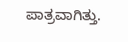ಪಾತ್ರವಾಗಿತ್ತು.